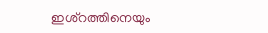ഇശ്‌റത്തിനെയും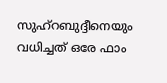സുഹ്‌റബുദ്ദീനെയും വധിച്ചത്‌ ഒരേ ഫാം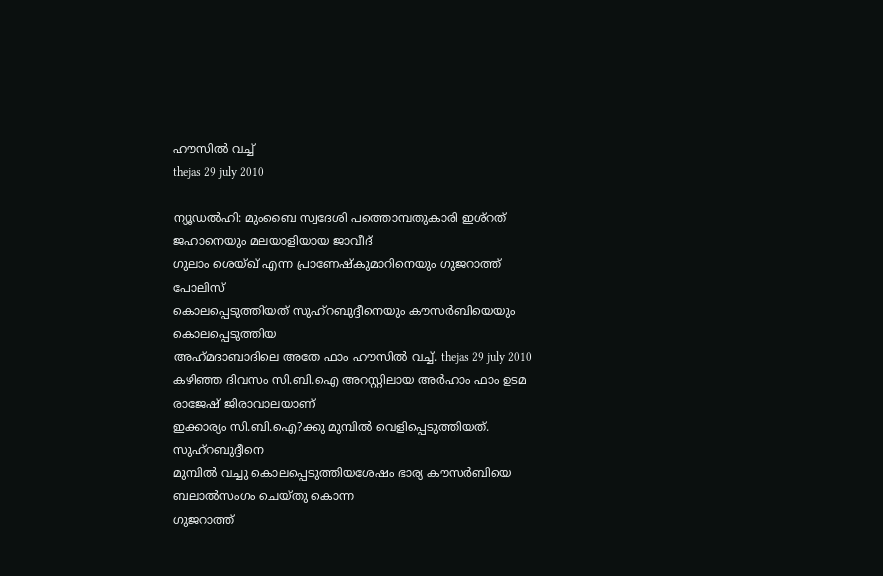ഹൗസില്‍ വച്ച്‌
thejas 29 july 2010

ന്യൂഡല്‍ഹി: മുംബൈ സ്വദേശി പത്തൊമ്പതുകാരി ഇശ്‌റത്‌ ജഹാനെയും മലയാളിയായ ജാവീദ്‌
ഗുലാം ശെയ്‌ഖ്‌ എന്ന പ്രാണേഷ്‌കുമാറിനെയും ഗുജറാത്ത്‌ പോലിസ്‌
കൊലപ്പെടുത്തിയത്‌ സുഹ്‌റബുദ്ദീനെയും കൗസര്‍ബിയെയും കൊലപ്പെടുത്തിയ
അഹ്‌മദാബാദിലെ അതേ ഫാം ഹൗസില്‍ വച്ച്‌. thejas 29 july 2010
കഴിഞ്ഞ ദിവസം സി.ബി.ഐ അറസ്റ്റിലായ അര്‍ഹാം ഫാം ഉടമ രാജേഷ്‌ ജിരാവാലയാണ്‌
ഇക്കാര്യം സി.ബി.ഐ?ക്കു മുമ്പില്‍ വെളിപ്പെടുത്തിയത്‌. സുഹ്‌റബുദ്ദീനെ
മുമ്പില്‍ വച്ചു കൊലപ്പെടുത്തിയശേഷം ഭാര്യ കൗസര്‍ബിയെ ബലാല്‍സംഗം ചെയ്‌തു കൊന്ന
ഗുജറാത്ത്‌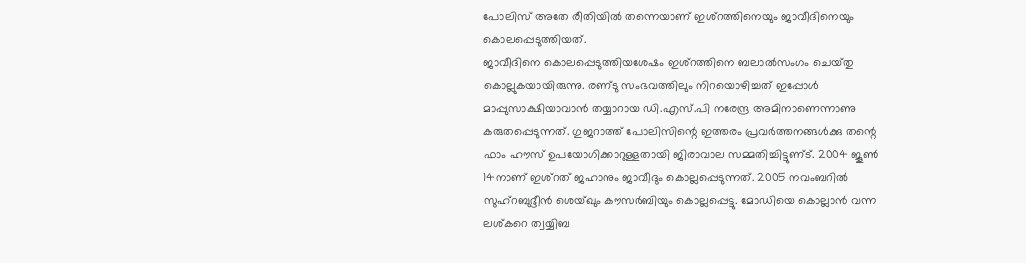പോലിസ്‌ അതേ രീതിയില്‍ തന്നെയാണ്‌ ഇശ്‌റത്തിനെയും ജാവീദിനെയും
കൊലപ്പെടുത്തിയത്‌.
ജാവീദിനെ കൊലപ്പെടുത്തിയശേഷം ഇശ്‌റത്തിനെ ബലാല്‍സംഗം ചെയ്‌തു
കൊല്ലുകയായിരുന്നു. രണ്‌ടു സംഭവത്തിലും നിറയൊഴിച്ചത്‌ ഇപ്പോള്‍
മാപ്പുസാക്ഷിയാവാന്‍ തയ്യാറായ ഡി.എസ്‌.പി നരേന്ദ്ര അമിനാണെന്നാണു
കരുതപ്പെടുന്നത്‌. ഗുജറാത്ത്‌ പോലിസിന്റെ ഇത്തരം പ്രവര്‍ത്തനങ്ങള്‍ക്കു തന്റെ
ഫാം ഹൗസ്‌ ഉപയോഗിക്കാറുള്ളതായി ജിരാവാല സമ്മതിച്ചിട്ടുണ്‌ട്‌. 2004 ജൂണ്‍
14നാണ്‌ ഇശ്‌റത്‌ ജഹാനും ജാവീദും കൊല്ലപ്പെടുന്നത്‌. 2005 നവംബറില്‍
സുഹ്‌റബുദ്ദീന്‍ ശെയ്‌ഖും കൗസര്‍ബിയും കൊല്ലപ്പെട്ടു. മോഡിയെ കൊല്ലാന്‍ വന്ന
ലശ്‌കറെ ത്വയ്യിബ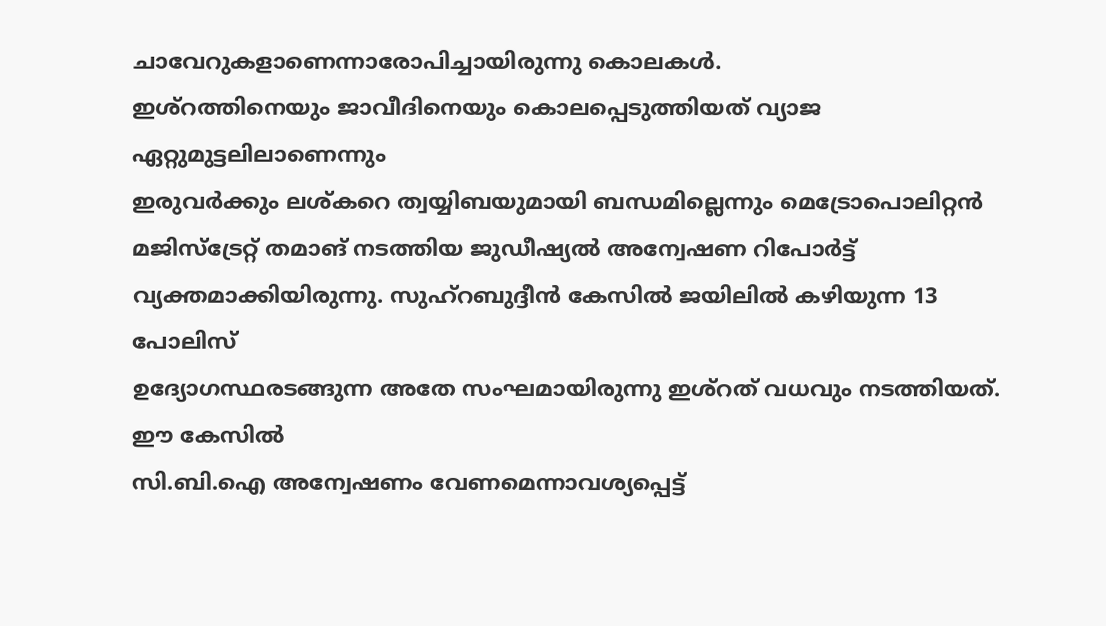ചാവേറുകളാണെന്നാരോപിച്ചായിരുന്നു കൊലകള്‍.
ഇശ്‌റത്തിനെയും ജാവീദിനെയും കൊലപ്പെടുത്തിയത്‌ വ്യാജ ഏറ്റുമുട്ടലിലാണെന്നും
ഇരുവര്‍ക്കും ലശ്‌കറെ ത്വയ്യിബയുമായി ബന്ധമില്ലെന്നും മെട്രോപൊലിറ്റന്‍
മജിസ്‌ട്രേറ്റ്‌ തമാങ്‌ നടത്തിയ ജുഡീഷ്യല്‍ അന്വേഷണ റിപോര്‍ട്ട്‌
വ്യക്തമാക്കിയിരുന്നു. സുഹ്‌റബുദ്ദീന്‍ കേസില്‍ ജയിലില്‍ കഴിയുന്ന 13 പോലിസ്‌
ഉദ്യോഗസ്ഥരടങ്ങുന്ന അതേ സംഘമായിരുന്നു ഇശ്‌റത്‌ വധവും നടത്തിയത്‌. ഈ കേസില്‍
സി.ബി.ഐ അന്വേഷണം വേണമെന്നാവശ്യപ്പെട്ട്‌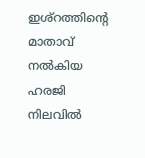ഇശ്‌റത്തിന്റെ മാതാവ്‌ നല്‍കിയ ഹരജി
നിലവില്‍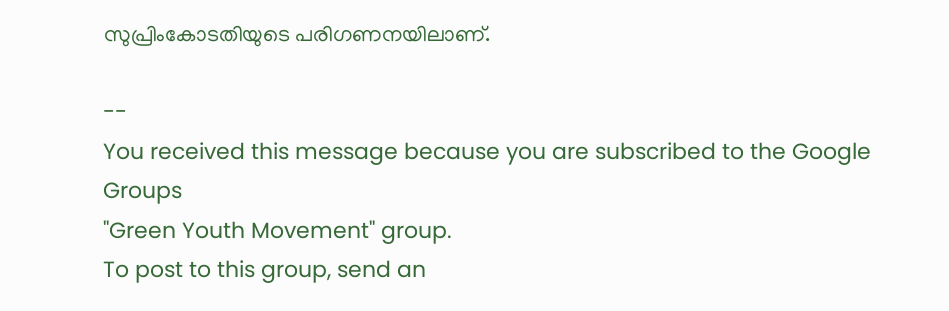സുപ്രിംകോടതിയുടെ പരിഗണനയിലാണ്‌.

--
You received this message because you are subscribed to the Google Groups
"Green Youth Movement" group.
To post to this group, send an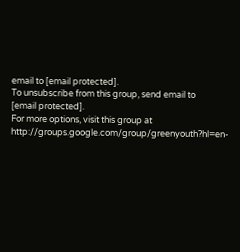email to [email protected].
To unsubscribe from this group, send email to
[email protected].
For more options, visit this group at
http://groups.google.com/group/greenyouth?hl=en-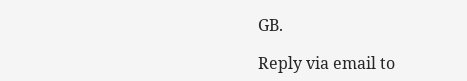GB.

Reply via email to